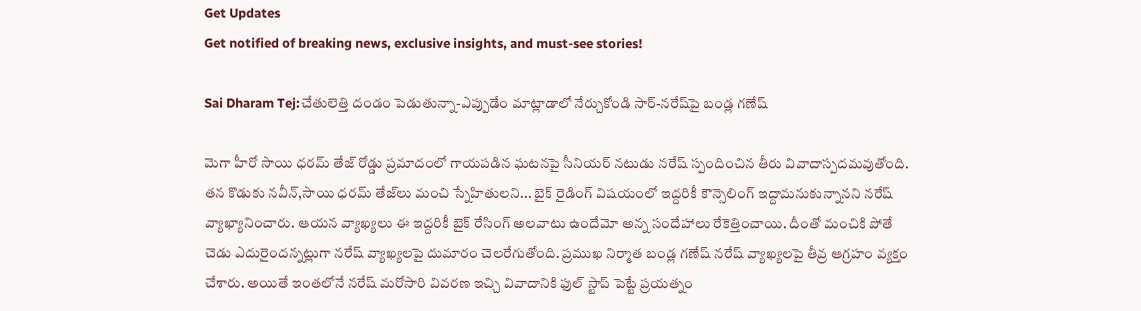Get Updates
Get notified of breaking news, exclusive insights, and must-see stories!

Sai Dharam Tej:చేతులెత్తి దండం పెడుతున్నా-ఎప్పుడేం మాట్లాడాలో నేర్చుకోండి సార్-నరేష్‌పై బండ్ల గణేష్

మెగా హీరో సాయి ధరమ్ తేజ్ రోడ్డు ప్రమాదంలో గాయపడిన ఘటనపై సీనియర్ నటుడు నరేష్ స్పందించిన తీరు వివాదాస్పదమవుతోంది. తన కొడుకు నవీన్,సాయి ధరమ్ తేజ్‌లు మంచి స్నేహితులని... బైక్ రైడింగ్ విషయంలో ఇద్దరికీ కౌన్సెలింగ్ ఇద్దామనుకున్నానని నరేష్ వ్యాఖ్యానించారు. ఆయన వ్యాఖ్యలు ఈ ఇద్దరికీ బైక్ రేసింగ్ అలవాటు ఉందేమో అన్న సందేహాలు రేకెత్తించాయి. దీంతో మంచికి పోతే చెడు ఎదురైందన్నట్లుగా నరేష్ వ్యాఖ్యలపై దుమారం చెలరేగుతోంది. ప్రముఖ నిర్మాత బండ్ల గణేష్ నరేష్ వ్యాఖ్యలపై తీవ్ర ఆగ్రహం వ్యక్తం చేశారు. అయితే ఇంతలోనే నరేష్ మరోసారి వివరణ ఇచ్చి వివాదానికి ఫుల్ స్టాప్ పెట్టే ప్రయత్నం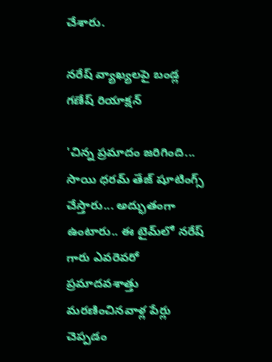చేశారు.

నరేష్‌ వ్యాఖ్యలపై బండ్ల గణేష్ రియాక్షన్

'చిన్న ప్రమాదం జరిగింది... సాయి ధరమ్ తేజ్ షూటింగ్స్ చేస్తారు... అద్భుతంగా ఉంటారు.. ఈ టైమ్‌లో నరేష్ గారు ఎవరెవరో ప్రమాదవశాత్తు మరణించినవాళ్ల పేర్లు చెప్పడం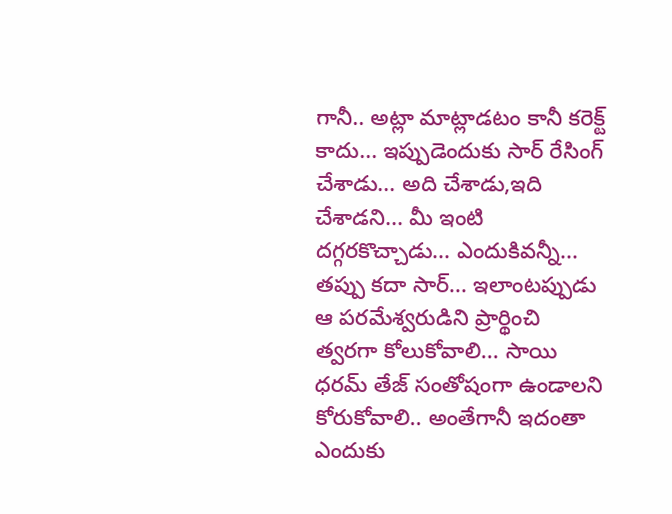గానీ.. అట్లా మాట్లాడటం కానీ కరెక్ట్ కాదు... ఇప్పుడెందుకు సార్ రేసింగ్ చేశాడు... అది చేశాడు,ఇది చేశాడని... మీ ఇంటి దగ్గరకొచ్చాడు... ఎందుకివన్నీ... తప్పు కదా సార్... ఇలాంటప్పుడు ఆ పరమేశ్వరుడిని ప్రార్థించి త్వరగా కోలుకోవాలి... సాయి ధరమ్ తేజ్ సంతోషంగా ఉండాలని కోరుకోవాలి.. అంతేగానీ ఇదంతా ఎందుకు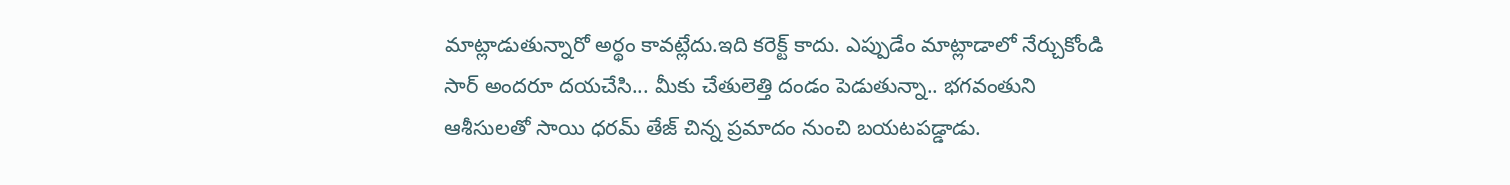మాట్లాడుతున్నారో అర్థం కావట్లేదు.ఇది కరెక్ట్ కాదు. ఎప్పుడేం మాట్లాడాలో నేర్చుకోండి సార్ అందరూ దయచేసి... మీకు చేతులెత్తి దండం పెడుతున్నా.. భగవంతుని ఆశీసులతో సాయి ధరమ్ తేజ్ చిన్న ప్రమాదం నుంచి బయటపడ్డాడు.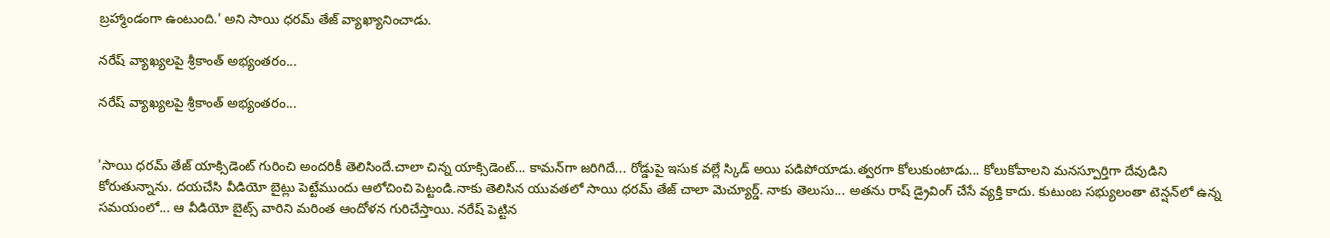బ్రహ్మాండంగా ఉంటుంది.' అని సాయి ధరమ్ తేజ్ వ్యాఖ్యానించాడు.

నరేష్ వ్యాఖ్యలపై శ్రీకాంత్ అభ్యంతరం...

నరేష్ వ్యాఖ్యలపై శ్రీకాంత్ అభ్యంతరం...


'సాయి ధరమ్ తేజ్ యాక్సిడెంట్ గురించి అందరికీ తెలిసిందే.చాలా చిన్న యాక్సిడెంట్... కామన్‌గా జరిగిదే... రోడ్డుపై ఇసుక వల్లే స్కిడ్ అయి పడిపోయాడు.త్వరగా కోలుకుంటాడు... కోలుకోవాలని మనస్పూర్తిగా దేవుడిని కోరుతున్నాను. దయచేసి వీడియో బైట్లు పెట్టేముందు ఆలోచించి పెట్టండి.నాకు తెలిసిన యువతలో సాయి ధరమ్ తేజ్ చాలా మెచ్యూర్డ్. నాకు తెలుసు... అతను రాష్ డ్రైవింగ్ చేసే వ్యక్తి కాదు. కుటుంబ సభ్యులంతా టెన్షన్‌లో ఉన్న సమయంలో... ఆ వీడియో బైట్స్ వారిని మరింత ఆందోళన గురిచేస్తాయి. నరేష్ పెట్టిన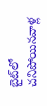బైట్‌లో చనిపోయినవాళ్ల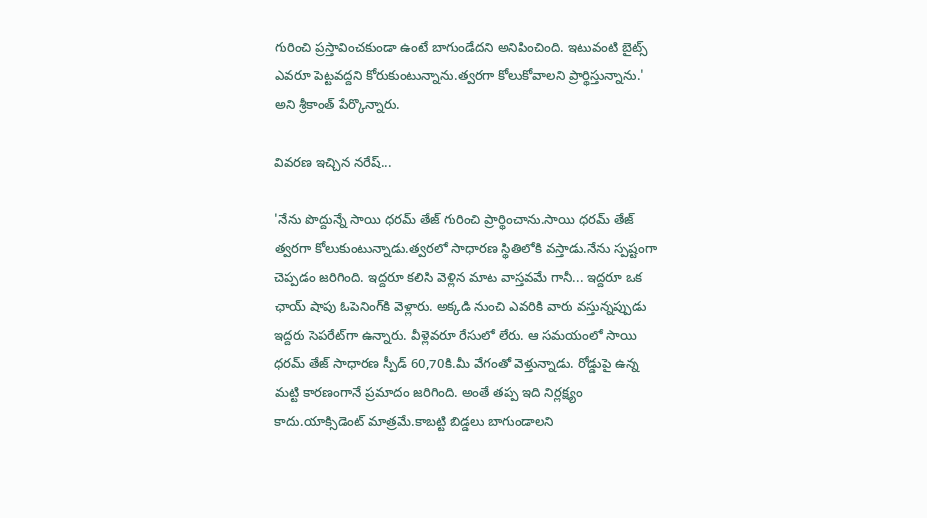గురించి ప్రస్తావించకుండా ఉంటే బాగుండేదని అనిపించింది. ఇటువంటి బైట్స్ ఎవరూ పెట్టవద్దని కోరుకుంటున్నాను.త్వరగా కోలుకోవాలని ప్రార్థిస్తున్నాను.' అని శ్రీకాంత్ పేర్కొన్నారు.

వివరణ ఇచ్చిన నరేష్...

'నేను పొద్దున్నే సాయి ధరమ్ తేజ్ గురించి ప్రార్థించాను.సాయి ధరమ్ తేజ్ త్వరగా కోలుకుంటున్నాడు.త్వరలో సాధారణ స్థితిలోకి వస్తాడు.నేను స్పష్టంగా చెప్పడం జరిగింది. ఇద్దరూ కలిసి వెళ్లిన మాట వాస్తవమే గానీ... ఇద్దరూ ఒక ఛాయ్ షాపు ఓపెనింగ్‌కి వెళ్లారు. అక్కడి నుంచి ఎవరికి వారు వస్తున్నప్పుడు ఇద్దరు సెపరేట్‌గా ఉన్నారు. వీళ్లెవరూ రేసులో లేరు. ఆ సమయంలో సాయి ధరమ్ తేజ్ సాధారణ స్పీడ్ 60,70కి.మీ వేగంతో వెళ్తున్నాడు. రోడ్డుపై ఉన్న మట్టి కారణంగానే ప్రమాదం జరిగింది. అంతే తప్ప ఇది నిర్లక్ష్యం కాదు.యాక్సిడెంట్ మాత్రమే.కాబట్టి బిడ్డలు బాగుండాలని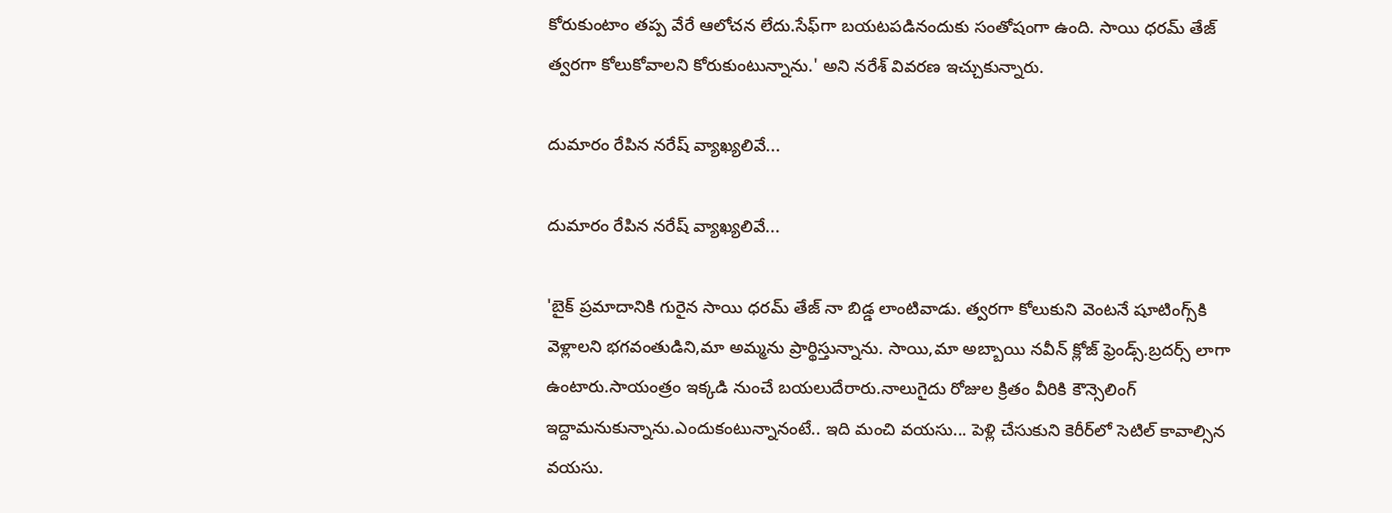కోరుకుంటాం తప్ప వేరే ఆలోచన లేదు.సేఫ్‌గా బయటపడినందుకు సంతోషంగా ఉంది. సాయి ధరమ్ తేజ్ త్వరగా కోలుకోవాలని కోరుకుంటున్నాను.' అని నరేశ్ వివరణ ఇచ్చుకున్నారు.

దుమారం రేపిన నరేష్ వ్యాఖ్యలివే...

దుమారం రేపిన నరేష్ వ్యాఖ్యలివే...

'బైక్ ప్రమాదానికి గురైన సాయి ధరమ్ తేజ్ నా బిడ్డ లాంటివాడు. త్వరగా కోలుకుని వెంటనే షూటింగ్స్‌కి వెళ్లాలని భగవంతుడిని,మా అమ్మను ప్రార్థిస్తున్నాను. సాయి,మా అబ్బాయి నవీన్ క్లోజ్ ఫ్రెండ్స్.బ్రదర్స్ లాగా ఉంటారు.సాయంత్రం ఇక్కడి నుంచే బయలుదేరారు.నాలుగైదు రోజుల క్రితం వీరికి కౌన్సెలింగ్ ఇద్దామనుకున్నాను.ఎందుకంటున్నానంటే.. ఇది మంచి వయసు... పెళ్లి చేసుకుని కెరీర్‌లో సెటిల్ కావాల్సిన వయసు.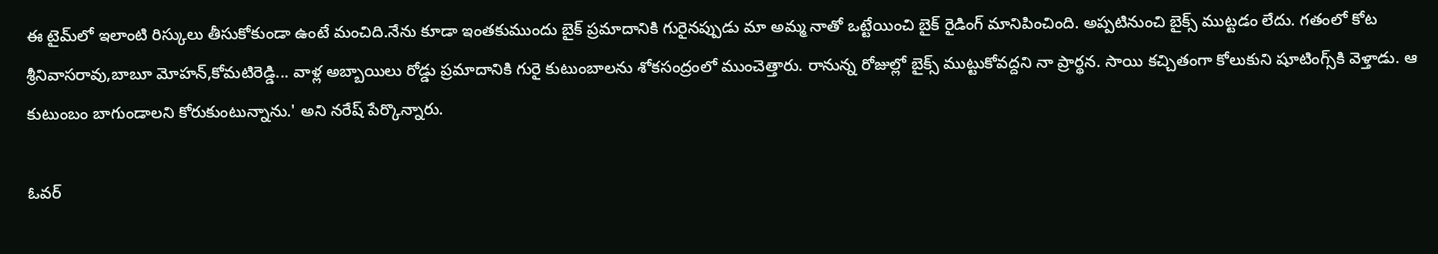ఈ టైమ్‌లో ఇలాంటి రిస్కులు తీసుకోకుండా ఉంటే మంచిది.నేను కూడా ఇంతకుముందు బైక్ ప్రమాదానికి గురైనప్పుడు మా అమ్మ నాతో ఒట్టేయించి బైక్ రైడింగ్ మానిపించింది. అప్పటినుంచి బైక్స్ ముట్టడం లేదు. గతంలో కోట శ్రీనివాసరావు,బాబూ మోహన్,కోమటిరెడ్డి... వాళ్ల అబ్బాయిలు రోడ్డు ప్రమాదానికి గురై కుటుంబాలను శోకసంద్రంలో ముంచెత్తారు. రానున్న రోజుల్లో బైక్స్ ముట్టుకోవద్దని నా ప్రార్థన. సాయి కచ్చితంగా కోలుకుని షూటింగ్స్‌కి వెళ్తాడు. ఆ కుటుంబం బాగుండాలని కోరుకుంటున్నాను.' అని నరేష్ పేర్కొన్నారు.

ఓవర్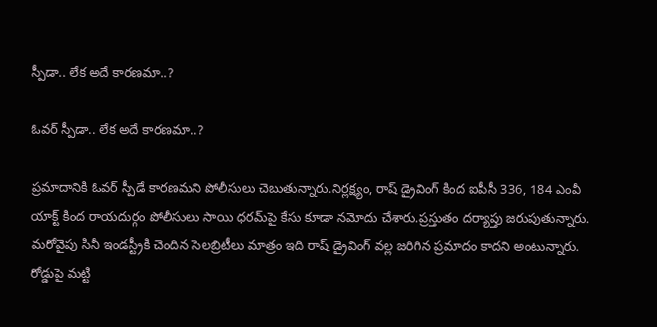స్పీడా.. లేక అదే కారణమా..?

ఓవర్ స్పీడా.. లేక అదే కారణమా..?

ప్రమాదానికి ఓవర్ స్పీడే కారణమని పోలీసులు చెబుతున్నారు.నిర్లక్ష్యం, రాష్ డ్రైవింగ్ కింద ఐపీసీ 336, 184 ఎంవీ యాక్ట్ కింద రాయదుర్గం పోలీసులు సాయి ధరమ్‌పై కేసు కూడా నమోదు చేశారు.ప్రస్తుతం దర్యాప్తు జరుపుతున్నారు. మరోవైపు సినీ ఇండస్ట్రీకి చెందిన సెలబ్రిటీలు మాత్రం ఇది రాష్ డ్రైవింగ్ వల్ల జరిగిన ప్రమాదం కాదని అంటున్నారు. రోడ్డుపై మట్టి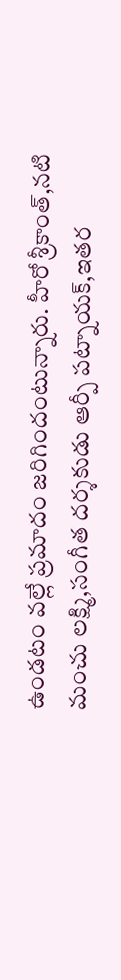ఉండటం వల్లే ప్రమాదం జరిగిందంటున్నారు. హీరో శ్రీకాంత్,నటి మంచు లక్ష్మి,సంగీత దర్శకుడు ఆర్పీ పట్నాయక్,ఇతర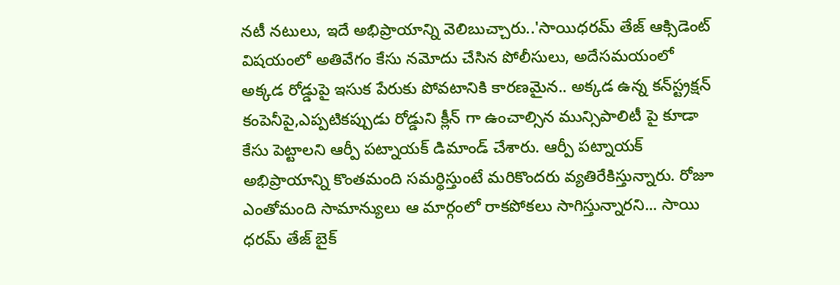నటీ నటులు, ఇదే అభిప్రాయాన్ని వెలిబుచ్చారు..'సాయిధరమ్ తేజ్ ఆక్సిడెంట్ విషయంలో అతివేగం కేసు నమోదు చేసిన పోలీసులు, అదేసమయంలో అక్కడ రోడ్డుపై ఇసుక పేరుకు పోవటానికి కారణమైన.. అక్కడ ఉన్న కన్‌స్ట్రక్షన్ కంపెనీపై,ఎప్పటికప్పుడు రోడ్డుని క్లీన్ గా ఉంచాల్సిన మున్సిపాలిటీ పై కూడా కేసు పెట్టాలని ఆర్పీ పట్నాయక్ డిమాండ్ చేశారు. ఆర్పీ పట్నాయక్ అభిప్రాయాన్ని కొంతమంది సమర్థిస్తుంటే మరికొందరు వ్యతిరేకిస్తున్నారు. రోజూ ఎంతోమంది సామాన్యులు ఆ మార్గంలో రాకపోకలు సాగిస్తున్నారని... సాయి ధరమ్ తేజ్ బైక్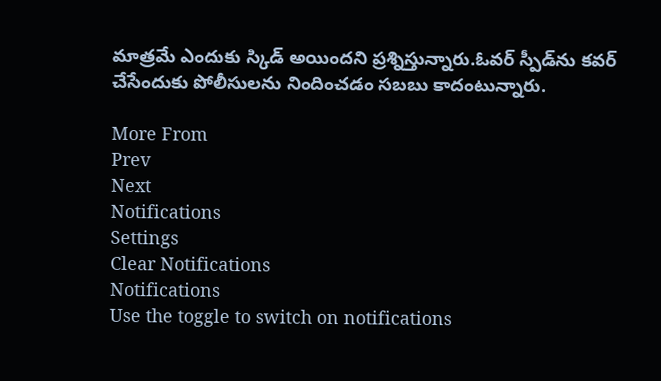మాత్రమే ఎందుకు స్కిడ్ అయిందని ప్రశ్నిస్తున్నారు.ఓవర్ స్పీడ్‌ను కవర్ చేసేందుకు పోలీసులను నిందించడం సబబు కాదంటున్నారు.

More From
Prev
Next
Notifications
Settings
Clear Notifications
Notifications
Use the toggle to switch on notifications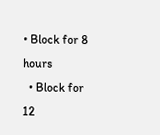• Block for 8 hours
  • Block for 12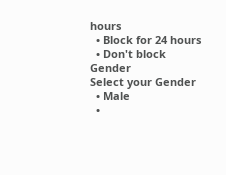hours
  • Block for 24 hours
  • Don't block
Gender
Select your Gender
  • Male
  •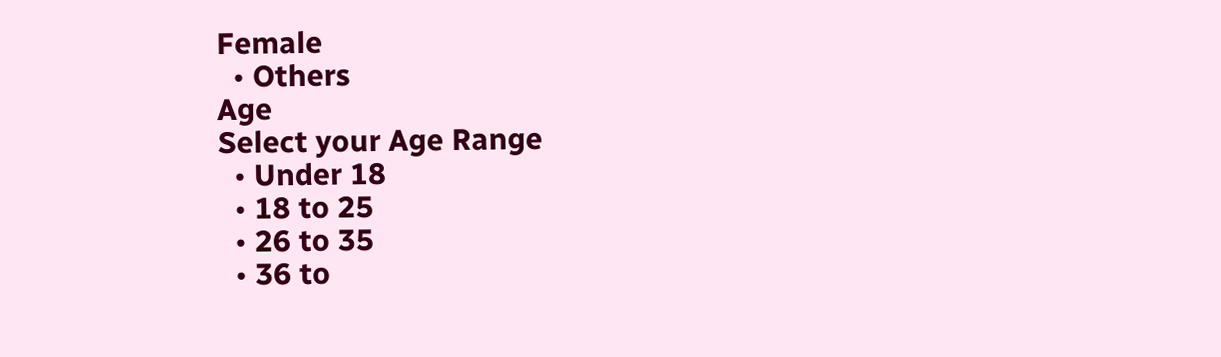Female
  • Others
Age
Select your Age Range
  • Under 18
  • 18 to 25
  • 26 to 35
  • 36 to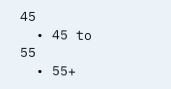45
  • 45 to 55
  • 55+